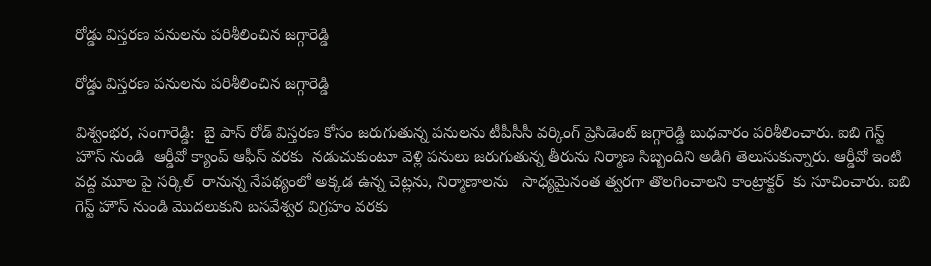రోడ్డు విస్తరణ పనులను పరిశీలించిన జగ్గారెడ్డి

రోడ్డు విస్తరణ పనులను పరిశీలించిన జగ్గారెడ్డి

విశ్వంభర, సంగారెడ్డి:  బై పాస్ రోడ్ విస్తరణ కోసం జరుగుతున్న పనులను టీపీసీసీ వర్కింగ్ ప్రెసిడెంట్ జగ్గారెడ్డి బుధవారం పరిశీలించారు. ఐబి గెస్ట్ హౌస్ నుండి  ఆర్డీవో క్యాంప్ ఆఫీస్ వరకు  నడుచుకుంటూ వెళ్లి పనులు జరుగుతున్న తీరును నిర్మాణ సిబ్బందిని అడిగి తెలుసుకున్నారు. ఆర్డీవో ఇంటి వద్ద మూల పై సర్కిల్  రానున్న నేపథ్యంలో అక్కడ ఉన్న చెట్లను, నిర్మాణాలను   సాధ్యమైనంత త్వరగా తొలగించాలని కాంట్రాక్టర్  కు సూచించారు. ఐబి  గెస్ట్ హౌస్ నుండి మొదలుకుని బసవేశ్వర విగ్రహం వరకు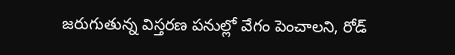జరుగుతున్న విస్తరణ పనుల్లో వేగం పెంచాలని, రోడ్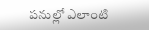పనుల్లో ఎలాంటి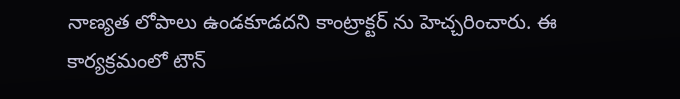నాణ్యత లోపాలు ఉండకూడదని కాంట్రాక్టర్ ను హెచ్చరించారు. ఈ కార్యక్రమంలో టౌన్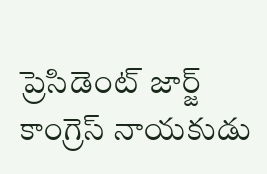ప్రెసిడెంట్ జార్జ్ కాంగ్రెస్ నాయకుడు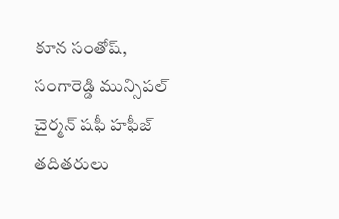కూన సంతోష్, సంగారెడ్డి మున్సిపల్ చైర్మన్ షఫీ హఫీజ్ తదితరులు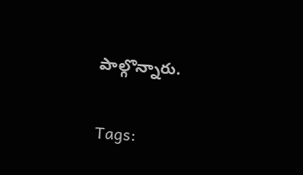పాల్గొన్నారు.

Tags: